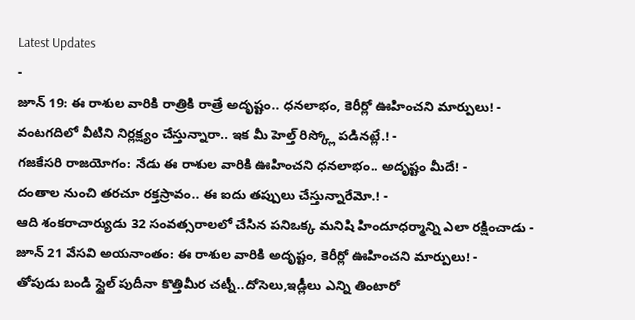Latest Updates
-
జూన్ 19: ఈ రాశుల వారికి రాత్రికి రాత్రే అదృష్టం.. ధనలాభం, కెరీర్లో ఊహించని మార్పులు! -
వంటగదిలో వీటిని నిర్లక్ష్యం చేస్తున్నారా.. ఇక మీ హెల్త్ రిస్క్లో పడినట్లే.! -
గజకేసరి రాజయోగం: నేడు ఈ రాశుల వారికి ఊహించని ధనలాభం.. అదృష్టం మీదే! -
దంతాల నుంచి తరచూ రక్తస్రావం.. ఈ ఐదు తప్పులు చేస్తున్నారేమో.! -
ఆది శంకరాచార్యుడు 32 సంవత్సరాలలో చేసిన పనిఒక్క మనిషి హిందూధర్మాన్ని ఎలా రక్షించాడు -
జూన్ 21 వేసవి అయనాంతం: ఈ రాశుల వారికి అదృష్టం, కెరీర్లో ఊహించని మార్పులు! -
తోపుడు బండి స్టైల్ పుదీనా కొత్తిమీర చట్నీ..దోసెలు,ఇడ్లీలు ఎన్ని తింటారో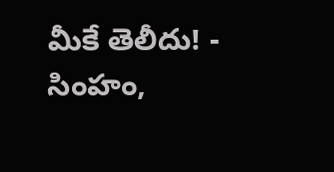మీకే తెలీదు! -
సింహం,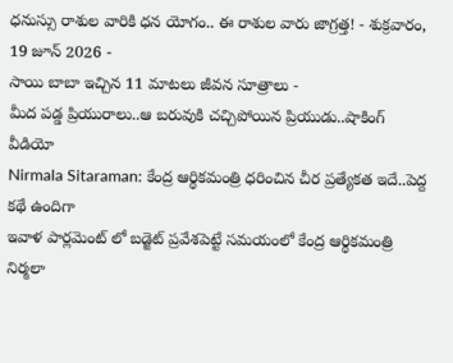ధనుస్సు రాశుల వారికి ధన యోగం.. ఈ రాశుల వారు జాగ్రత్త! - శుక్రవారం, 19 జూన్ 2026 -
సాయి బాబా ఇచ్చిన 11 మాటలు జీవన సూత్రాలు -
మీద పడ్డ ప్రియురాలు..ఆ బరువుకి చచ్చిపోయిన ప్రియుడు..షాకింగ్ వీడియో
Nirmala Sitaraman: కేంద్ర ఆర్థికమంత్రి ధరించిన చీర ప్రత్యేకత ఇదే..పెద్ద కథే ఉందిగా
ఇవాళ పార్లమెంట్ లో బడ్జెట్ ప్రవేశపెట్టే సమయంలో కేంద్ర ఆర్థికమంత్రి నిర్మలా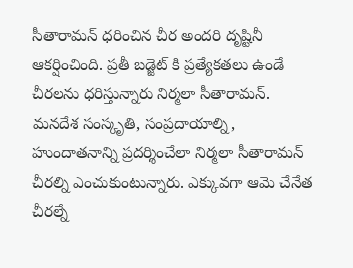సీతారామన్ ధరించిన చీర అందరి దృష్టినీ ఆకర్షించింది. ప్రతీ బడ్జెట్ కి ప్రత్యేకతలు ఉండే చీరలను ధరిస్తున్నారు నిర్మలా సీతారామన్. మనదేశ సంస్కృతి, సంప్రదాయాల్ని, హుందాతనాన్ని ప్రదర్శించేలా నిర్మలా సీతారామన్ చీరల్ని ఎంచుకుంటున్నారు. ఎక్కువగా ఆమె చేనేత చీరల్నే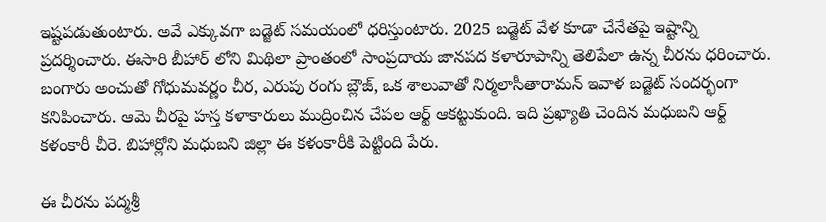ఇష్టపడుతుంటారు. అవే ఎక్కువగా బడ్జెట్ సమయంలో ధరిస్తుంటారు. 2025 బడ్జెట్ వేళ కూడా చేనేతపై ఇష్టాన్ని ప్రదర్శించారు. ఈసారి బీహార్ లోని మిథిలా ప్రాంతంలో సాంప్రదాయ జానపద కళారూపాన్ని తెలిపేలా ఉన్న చీరను ధరించారు.
బంగారు అంచుతో గోధుమవర్ణం చీర, ఎరుపు రంగు బ్లౌజ్, ఒక శాలువాతో నిర్మలాసీతారామన్ ఇవాళ బడ్జెట్ సందర్భంగా కనిపించారు. ఆమె చీరపై హస్త కళాకారులు ముద్రించిన చేపల ఆర్ట్ ఆకట్టుకుంది. ఇది ప్రఖ్యాతి చెందిన మధుబని ఆర్ట్ కళంకారీ చీరె. బిహార్లోని మధుబని జిల్లా ఈ కళంకారీకి పెట్టింది పేరు.

ఈ చీరను పద్మశ్రీ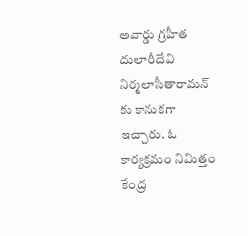అవార్డు గ్రహీత దులారీదేవి నిర్మలాసీతారామన్ కు కానుకగా ఇచ్చారు. ఓ కార్యక్రమం నిమిత్తం కేంద్ర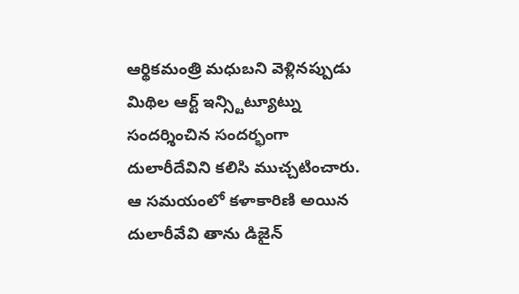ఆర్థికమంత్రి మధుబని వెళ్లినప్పుడు మిథిల ఆర్ట్ ఇన్స్టిట్యూట్ను సందర్శించిన సందర్భంగా దులారీదేవిని కలిసి ముచ్చటించారు. ఆ సమయంలో కళాకారిణి అయిన దులారీవేవి తాను డిజైన్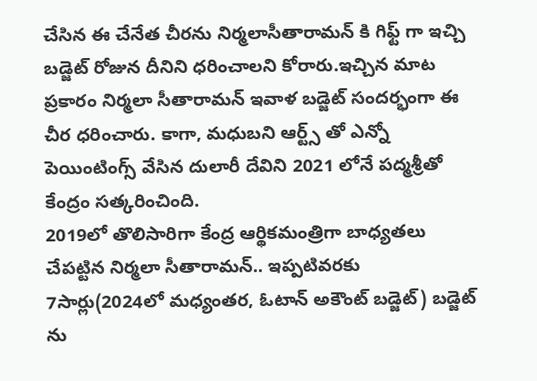చేసిన ఈ చేనేత చీరను నిర్మలాసీతారామన్ కి గిఫ్ట్ గా ఇచ్చి బడ్జెట్ రోజున దీనిని ధరించాలని కోరారు.ఇచ్చిన మాట ప్రకారం నిర్మలా సీతారామన్ ఇవాళ బడ్జెట్ సందర్భంగా ఈ చీర ధరించారు. కాగా, మధుబని ఆర్ట్స్ తో ఎన్నో పెయింటింగ్స్ వేసిన దులారీ దేవిని 2021 లోనే పద్మశ్రీతో కేంద్రం సత్కరించింది.
2019లో తొలిసారిగా కేంద్ర ఆర్థికమంత్రిగా బాధ్యతలు చేపట్టిన నిర్మలా సీతారామన్.. ఇప్పటివరకు 7సార్లు(2024లో మధ్యంతర, ఓటాన్ అకౌంట్ బడ్జెట్) బడ్జెట్ ను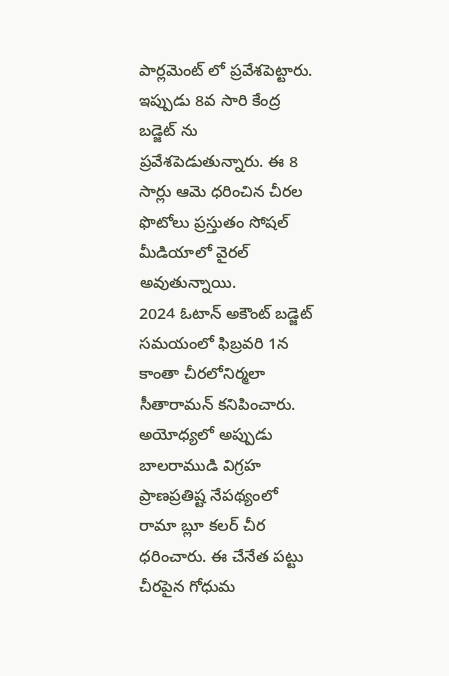పార్లమెంట్ లో ప్రవేశపెట్టారు. ఇప్పుడు 8వ సారి కేంద్ర బడ్జెట్ ను ప్రవేశపెడుతున్నారు. ఈ 8 సార్లు ఆమె ధరించిన చీరల ఫొటోలు ప్రస్తుతం సోషల్ మీడియాలో వైరల్ అవుతున్నాయి.
2024 ఓటాన్ అకౌంట్ బడ్జెట్ సమయంలో ఫిబ్రవరి 1న కాంతా చీరలోనిర్మలా సీతారామన్ కనిపించారు. అయోధ్యలో అప్పుడు బాలరాముడి విగ్రహ ప్రాణప్రతిష్ట నేపథ్యంలో రామా బ్లూ కలర్ చీర ధరించారు. ఈ చేనేత పట్టు చీరపైన గోధుమ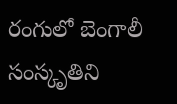రంగులో బెంగాలీ సంస్కృతిని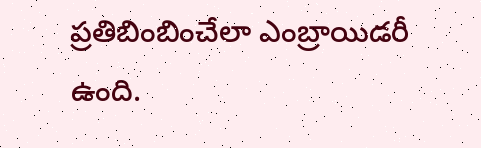ప్రతిబింబించేలా ఎంబ్రాయిడరీ ఉంది.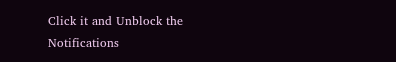Click it and Unblock the Notifications